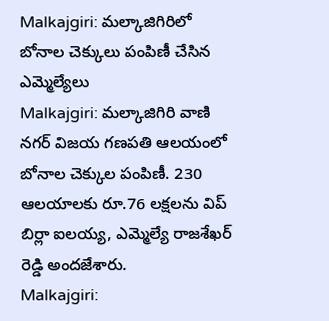Malkajgiri: మల్కాజిగిరిలో బోనాల చెక్కులు పంపిణీ చేసిన ఎమ్మెల్యేలు
Malkajgiri: మల్కాజిగిరి వాణి నగర్ విజయ గణపతి ఆలయంలో బోనాల చెక్కుల పంపిణీ. 230 ఆలయాలకు రూ.76 లక్షలను విప్ బిర్లా ఐలయ్య, ఎమ్మెల్యే రాజశేఖర్ రెడ్డి అందజేశారు.
Malkajgiri: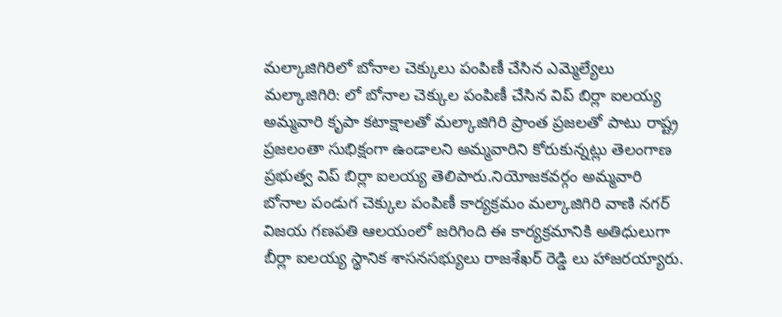మల్కాజిగిరిలో బోనాల చెక్కులు పంపిణీ చేసిన ఎమ్మెల్యేలు
మల్కాజిగిరి: లో బోనాల చెక్కుల పంపిణీ చేసిన విప్ బిర్లా ఐలయ్య
అమ్మవారి కృపా కటాక్షాలతో మల్కాజిగిరి ప్రాంత ప్రజలతో పాటు రాష్ట్ర ప్రజలంతా సుభిక్షంగా ఉండాలని అమ్మవారిని కోరుకున్నట్లు తెలంగాణ ప్రభుత్వ విప్ బిర్లా ఐలయ్య తెలిపారు.నియోజకవర్గం అమ్మవారి బోనాల పండుగ చెక్కుల పంపిణీ కార్యక్రమం మల్కాజిగిరి వాణి నగర్ విజయ గణపతి ఆలయంలో జరిగింది ఈ కార్యక్రమానికి అతిధులుగా బీర్లా ఐలయ్య స్థానిక శాసనసభ్యులు రాజశేఖర్ రెడ్డి లు హాజరయ్యారు.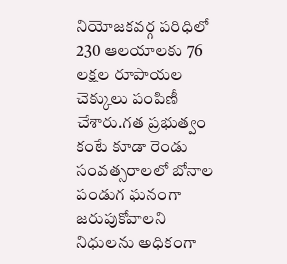నియోజకవర్గ పరిధిలో 230 ఆలయాలకు 76 లక్షల రూపాయల చెక్కులు పంపిణీ చేశారు.గత ప్రభుత్వం కంటే కూడా రెండు సంవత్సరాలలో బోనాల పండుగ ఘనంగా జరుపుకోవాలని నిధులను అధికంగా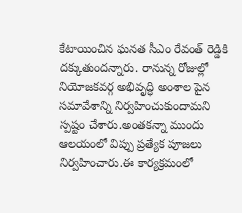కేటాయించిన ఘనత సీఎం రేవంత్ రెడ్డికి దక్కుతుందన్నారు. రానున్న రోజుల్లో నియోజకవర్గ అభివృద్ధి అంశాల పైన సమావేశాన్ని నిర్వహించుకుందామని స్పష్టం చేశారు.అంతకన్నా ముందు ఆలయంలో విప్పు ప్రత్యేక పూజలు నిర్వహించారు.ఈ కార్యక్రమంలో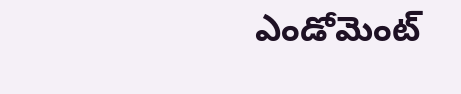ఎండోమెంట్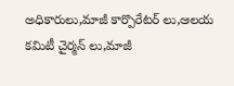అధికారులు,మాజీ కార్పొరేటర్ లు,ఆలయ కమిటీ చైర్మన్ లు,మాజీ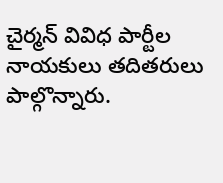చైర్మన్ వివిధ పార్టీల నాయకులు తదితరులు పాల్గొన్నారు.